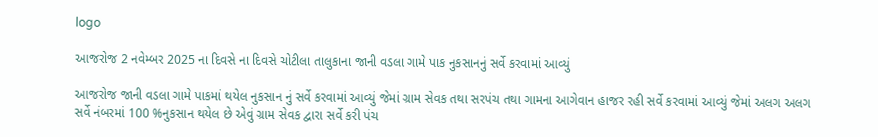logo

આજરોજ 2 નવેમ્બર 2025 ના દિવસે ના દિવસે ચોટીલા તાલુકાના જાની વડલા ગામે પાક નુકસાનનું સર્વે કરવામાં આવ્યું

આજરોજ જાની વડલા ગામે પાકમાં થયેલ નુકસાન નું સર્વે કરવામાં આવ્યું જેમાં ગ્રામ સેવક તથા સરપંચ તથા ગામના આગેવાન હાજર રહી સર્વે કરવામાં આવ્યું જેમાં અલગ અલગ સર્વે નંબરમાં 100 %નુકસાન થયેલ છે એવું ગ્રામ સેવક દ્વારા સર્વે કરી પંચ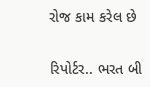રોજ કામ કરેલ છે


રિપોર્ટર.. ભરત બી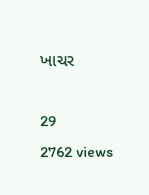ખાચર

29
2762 views